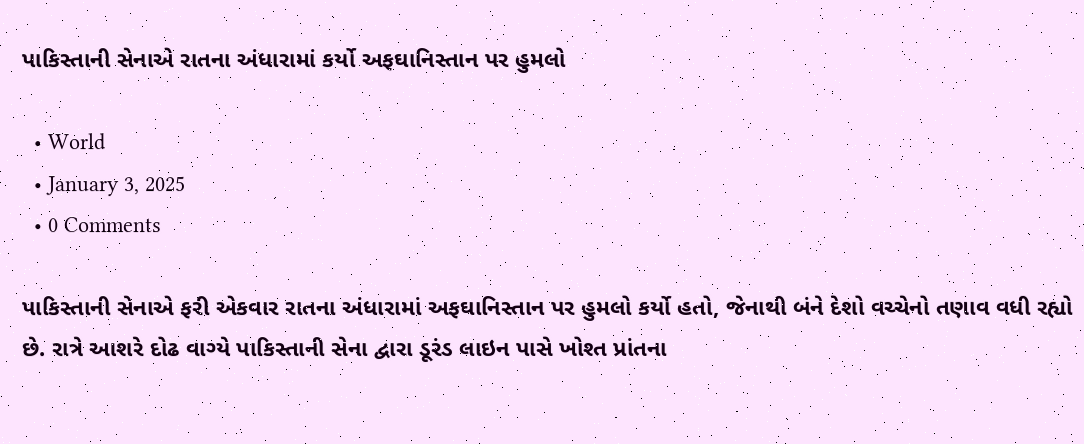પાકિસ્તાની સેનાએ રાતના અંધારામાં કર્યો અફઘાનિસ્તાન પર હુમલો

  • World
  • January 3, 2025
  • 0 Comments

પાકિસ્તાની સેનાએ ફરી એકવાર રાતના અંધારામાં અફઘાનિસ્તાન પર હુમલો કર્યો હતો, જેનાથી બંને દેશો વચ્ચેનો તણાવ વધી રહ્યો છે. રાત્રે આશરે દોઢ વાગ્યે પાકિસ્તાની સેના દ્વારા ડૂરંડ લાઇન પાસે ખોશ્ત પ્રાંતના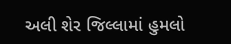અલી શેર જિલ્લામાં હુમલો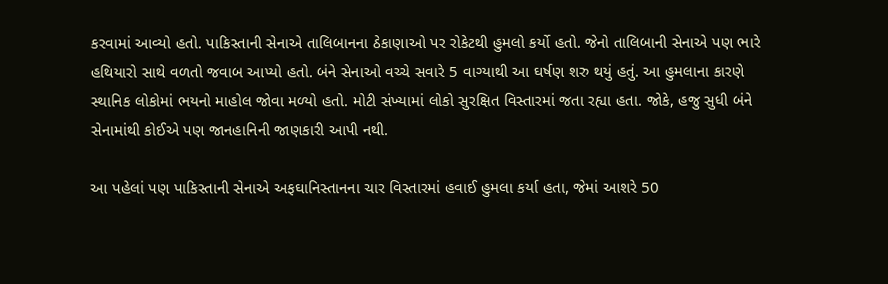કરવામાં આવ્યો હતો. પાકિસ્તાની સેનાએ તાલિબાનના ઠેકાણાઓ પર રોકેટથી હુમલો કર્યો હતો. જેનો તાલિબાની સેનાએ પણ ભારે હથિયારો સાથે વળતો જવાબ આપ્યો હતો. બંને સેનાઓ વચ્ચે સવારે 5 વાગ્યાથી આ ઘર્ષણ શરુ થયું હતું. આ હુમલાના કારણે સ્થાનિક લોકોમાં ભયનો માહોલ જોવા મળ્યો હતો. મોટી સંખ્યામાં લોકો સુરક્ષિત વિસ્તારમાં જતા રહ્યા હતા. જોકે, હજુ સુધી બંને સેનામાંથી કોઈએ પણ જાનહાનિની જાણકારી આપી નથી.

આ પહેલાં પણ પાકિસ્તાની સેનાએ અફઘાનિસ્તાનના ચાર વિસ્તારમાં હવાઈ હુમલા કર્યા હતા, જેમાં આશરે 50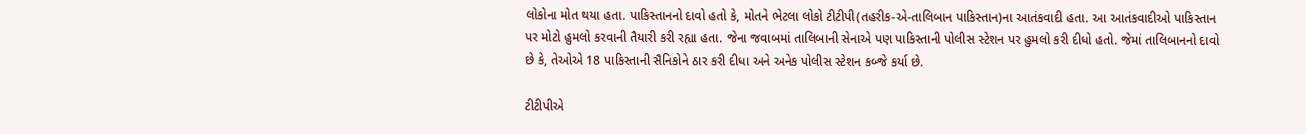લોકોના મોત થયા હતા. પાકિસ્તાનનો દાવો હતો કે, મોતને ભેટલા લોકો ટીટીપી(તહરીક-એ-તાલિબાન પાકિસ્તાન)ના આતંકવાદી હતા. આ આતંકવાદીઓ પાકિસ્તાન પર મોટો હુમલો કરવાની તૈયારી કરી રહ્યા હતા. જેના જવાબમાં તાલિબાની સેનાએ પણ પાકિસ્તાની પોલીસ સ્ટેશન પર હુમલો કરી દીધો હતો. જેમાં તાલિબાનનો દાવો છે કે, તેઓએ 18 પાકિસ્તાની સૈનિકોને ઠાર કરી દીધા અને અનેક પોલીસ સ્ટેશન કબ્જે કર્યા છે.

ટીટીપીએ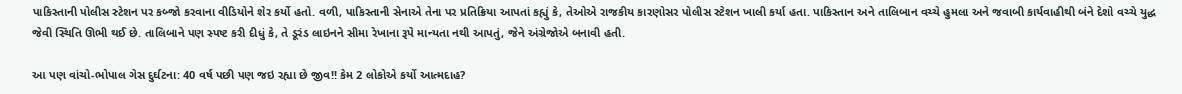પાકિસ્તાની પોલીસ સ્ટેશન પર કબ્જો કરવાના વીડિયોને શેર કર્યો હતો. વળી, પાકિસ્તાની સેનાએ તેના પર પ્રતિક્રિયા આપતાં કહ્યું કે, તેઓએ રાજકીય કારણોસર પોલીસ સ્ટેશન ખાલી કર્યા હતા. પાકિસ્તાન અને તાલિબાન વચ્ચે હુમલા અને જવાબી કાર્યવાહીથી બંને દેશો વચ્ચે યુદ્ધ જેવી સ્થિતિ ઊભી થઈ છે. તાલિબાને પણ સ્પષ્ટ કરી દીધું કે, તે ડૂરંડ લાઇનને સીમા રેખાના રૂપે માન્યતા નથી આપતું, જેને અંગ્રેજોએ બનાવી હતી.

આ પણ વાંચો-ભોપાલ ગેસ દુર્ઘટના: 40 વર્ષ પછી પણ જઇ રહ્યા છે જીવ!! કેમ 2 લોકોએ કર્યો આત્મદાહ?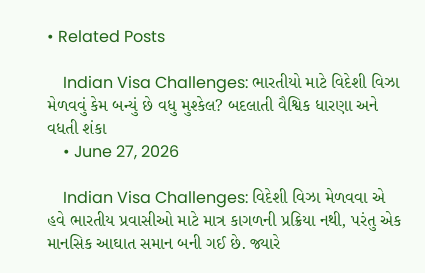• Related Posts

    Indian Visa Challenges: ભારતીયો માટે વિદેશી વિઝા મેળવવું કેમ બન્યું છે વધુ મુશ્કેલ? બદલાતી વૈશ્વિક ધારણા અને વધતી શંકા
    • June 27, 2026

    Indian Visa Challenges: વિદેશી વિઝા મેળવવા એ હવે ભારતીય પ્રવાસીઓ માટે માત્ર કાગળની પ્રક્રિયા નથી, પરંતુ એક માનસિક આઘાત સમાન બની ગઈ છે. જ્યારે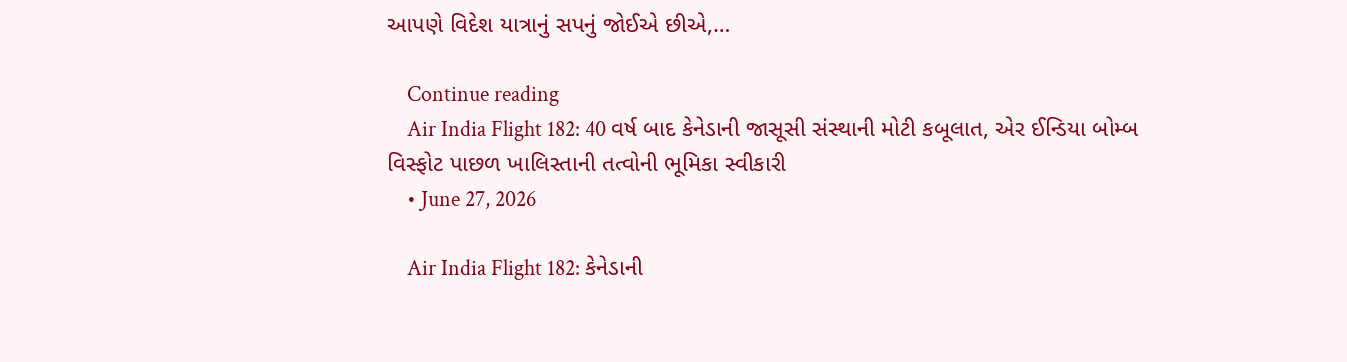આપણે વિદેશ યાત્રાનું સપનું જોઈએ છીએ,…

    Continue reading
    Air India Flight 182: 40 વર્ષ બાદ કેનેડાની જાસૂસી સંસ્થાની મોટી કબૂલાત, એર ઈન્ડિયા બોમ્બ વિસ્ફોટ પાછળ ખાલિસ્તાની તત્વોની ભૂમિકા સ્વીકારી
    • June 27, 2026

    Air India Flight 182: કેનેડાની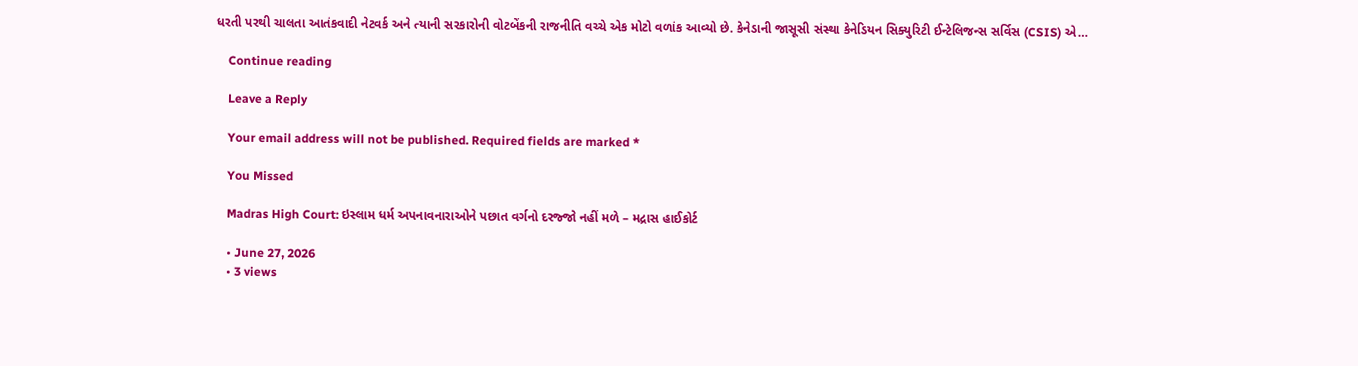ધરતી પરથી ચાલતા આતંકવાદી નેટવર્ક અને ત્યાની સરકારોની વોટબેંકની રાજનીતિ વચ્ચે એક મોટો વળાંક આવ્યો છે. કેનેડાની જાસૂસી સંસ્થા કેનેડિયન સિક્યુરિટી ઈન્ટેલિજન્સ સર્વિસ (CSIS) એ…

    Continue reading

    Leave a Reply

    Your email address will not be published. Required fields are marked *

    You Missed

    Madras High Court: ઇસ્લામ ધર્મ અપનાવનારાઓને પછાત વર્ગનો દરજ્જો નહીં મળે – મદ્રાસ હાઈકોર્ટ

    • June 27, 2026
    • 3 views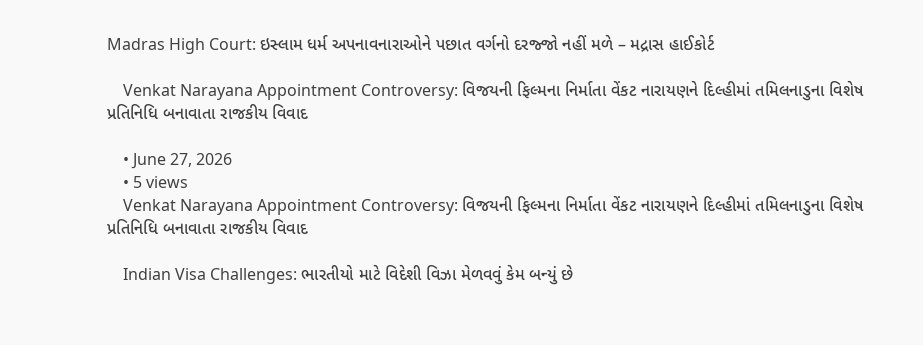Madras High Court: ઇસ્લામ ધર્મ અપનાવનારાઓને પછાત વર્ગનો દરજ્જો નહીં મળે – મદ્રાસ હાઈકોર્ટ

    Venkat Narayana Appointment Controversy: વિજયની ફિલ્મના નિર્માતા વેંકટ નારાયણને દિલ્હીમાં તમિલનાડુના વિશેષ પ્રતિનિધિ બનાવાતા રાજકીય વિવાદ

    • June 27, 2026
    • 5 views
    Venkat Narayana Appointment Controversy: વિજયની ફિલ્મના નિર્માતા વેંકટ નારાયણને દિલ્હીમાં તમિલનાડુના વિશેષ પ્રતિનિધિ બનાવાતા રાજકીય વિવાદ

    Indian Visa Challenges: ભારતીયો માટે વિદેશી વિઝા મેળવવું કેમ બન્યું છે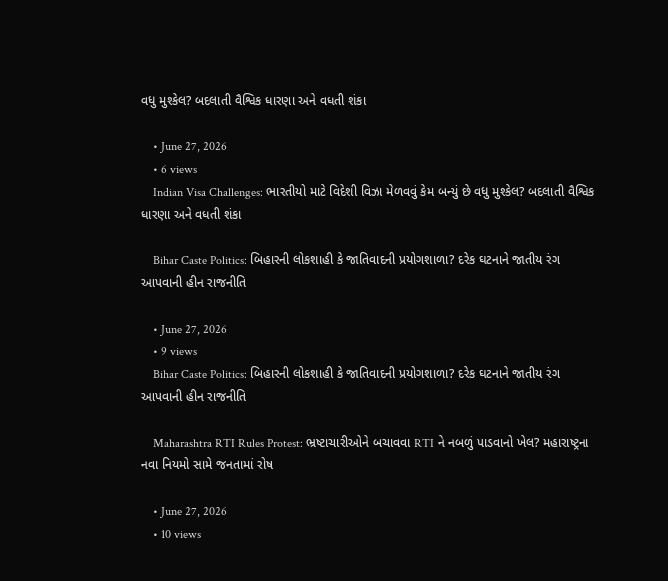વધુ મુશ્કેલ? બદલાતી વૈશ્વિક ધારણા અને વધતી શંકા

    • June 27, 2026
    • 6 views
    Indian Visa Challenges: ભારતીયો માટે વિદેશી વિઝા મેળવવું કેમ બન્યું છે વધુ મુશ્કેલ? બદલાતી વૈશ્વિક ધારણા અને વધતી શંકા

    Bihar Caste Politics: બિહારની લોકશાહી કે જાતિવાદની પ્રયોગશાળા? દરેક ઘટનાને જાતીય રંગ આપવાની હીન રાજનીતિ

    • June 27, 2026
    • 9 views
    Bihar Caste Politics: બિહારની લોકશાહી કે જાતિવાદની પ્રયોગશાળા? દરેક ઘટનાને જાતીય રંગ આપવાની હીન રાજનીતિ

    Maharashtra RTI Rules Protest: ભ્રષ્ટાચારીઓને બચાવવા RTI ને નબળું પાડવાનો ખેલ? મહારાષ્ટ્રના નવા નિયમો સામે જનતામાં રોષ

    • June 27, 2026
    • 10 views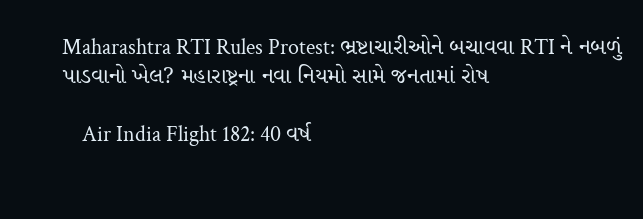Maharashtra RTI Rules Protest: ભ્રષ્ટાચારીઓને બચાવવા RTI ને નબળું પાડવાનો ખેલ? મહારાષ્ટ્રના નવા નિયમો સામે જનતામાં રોષ

    Air India Flight 182: 40 વર્ષ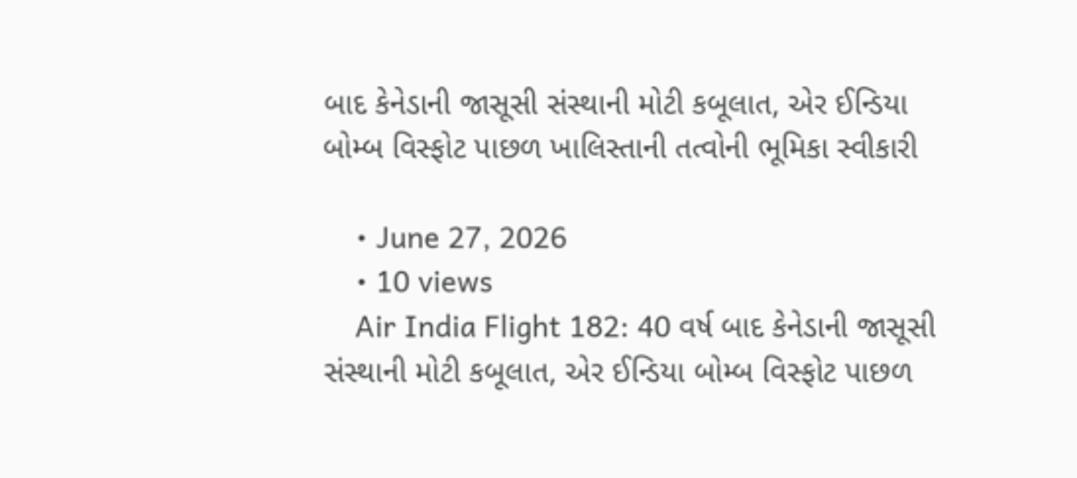બાદ કેનેડાની જાસૂસી સંસ્થાની મોટી કબૂલાત, એર ઈન્ડિયા બોમ્બ વિસ્ફોટ પાછળ ખાલિસ્તાની તત્વોની ભૂમિકા સ્વીકારી

    • June 27, 2026
    • 10 views
    Air India Flight 182: 40 વર્ષ બાદ કેનેડાની જાસૂસી સંસ્થાની મોટી કબૂલાત, એર ઈન્ડિયા બોમ્બ વિસ્ફોટ પાછળ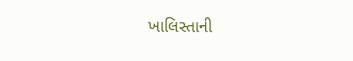ખાલિસ્તાની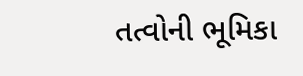તત્વોની ભૂમિકા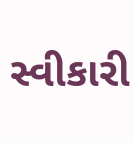સ્વીકારી